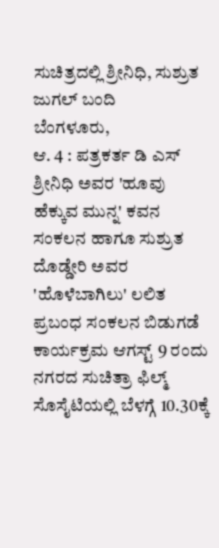ಸುಚಿತ್ರದಲ್ಲಿ ಶ್ರೀನಿಧಿ, ಸುಶ್ರುತ ಜುಗಲ್ ಬಂದಿ
ಬೆಂಗಳೂರು,
ಆ. 4 : ಪತ್ರಕರ್ತ ಡಿ ಎಸ್ ಶ್ರೀನಿಧಿ ಅವರ 'ಹೂವು ಹೆಕ್ಕುವ ಮುನ್ನ' ಕವನ ಸಂಕಲನ ಹಾಗೂ ಸುಶ್ರುತ ದೊಡ್ಡೇರಿ ಅವರ 'ಹೊಳೆಬಾಗಿಲು' ಲಲಿತ ಪ್ರಬಂಧ ಸಂಕಲನ ಬಿಡುಗಡೆ ಕಾರ್ಯಕ್ರಮ ಆಗಸ್ಟ್ 9 ರಂದು ನಗರದ ಸುಚಿತ್ರಾ ಫಿಲ್ಮ್ ಸೊಸೈಟಿಯಲ್ಲಿ ಬೆಳಗ್ಗೆ 10.30ಕ್ಕೆ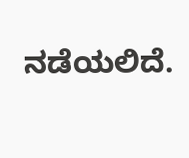ನಡೆಯಲಿದೆ.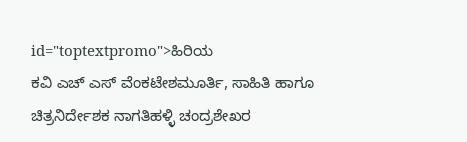id="toptextpromo">ಹಿರಿಯ
ಕವಿ ಎಚ್ ಎಸ್ ವೆಂಕಟೇಶಮೂರ್ತಿ, ಸಾಹಿತಿ ಹಾಗೂ ಚಿತ್ರನಿರ್ದೇಶಕ ನಾಗತಿಹಳ್ಳಿ ಚಂದ್ರಶೇಖರ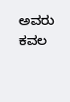ಅವರು ಕವಲ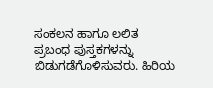ಸಂಕಲನ ಹಾಗೂ ಲಲಿತ ಪ್ರಬಂಧ ಪುಸ್ತಕಗಳನ್ನು ಬಿಡುಗಡೆಗೊಳಿಸುವರು. ಹಿರಿಯ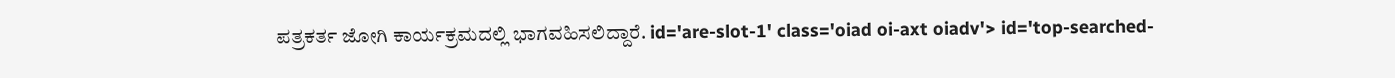ಪತ್ರಕರ್ತ ಜೋಗಿ ಕಾರ್ಯಕ್ರಮದಲ್ಲಿ ಭಾಗವಹಿಸಲಿದ್ದಾರೆ. id='are-slot-1' class='oiad oi-axt oiadv'> id='top-searched-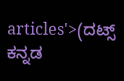articles'>(ದಟ್ಸ್
ಕನ್ನಡ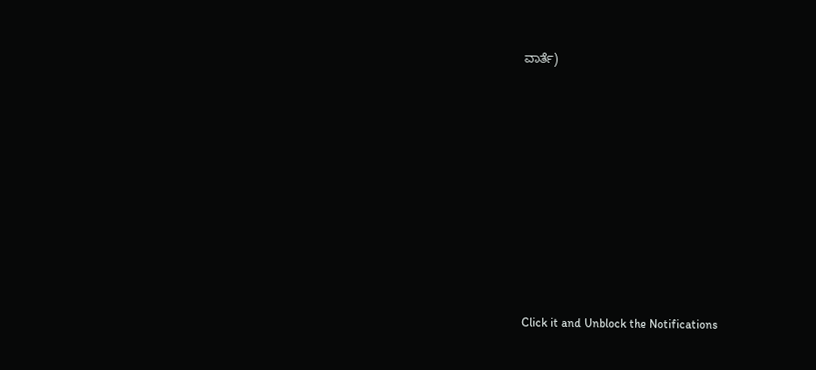ವಾರ್ತೆ)











Click it and Unblock the Notifications